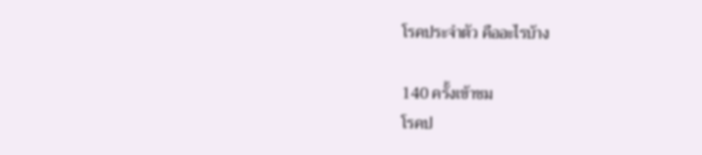โรคประจําตัว คืออะไรบ้าง

140 ครั้งเข้าชม
โรคป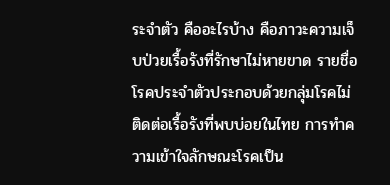ระจําตัว คืออะไรบ้าง คือภาวะความเจ็บป่วยเรื้อรังที่รักษาไม่หายขาด รายชื่อโรคประจำตัวประกอบด้วยกลุ่มโรคไม่ติดต่อเรื้อรังที่พบบ่อยในไทย การทำความเข้าใจลักษณะโรคเป็น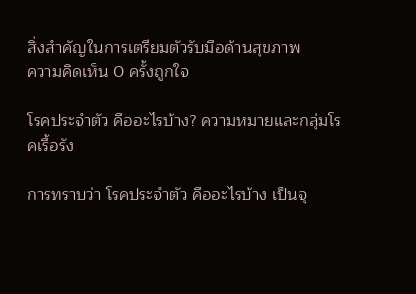สิ่งสำคัญในการเตรียมตัวรับมือด้านสุขภาพ
ความคิดเห็น 0 ครั้งถูกใจ

โรคประจําตัว คืออะไรบ้าง? ความหมายและกลุ่มโรคเรื้อรัง

การทราบว่า โรคประจําตัว คืออะไรบ้าง เป็นจุ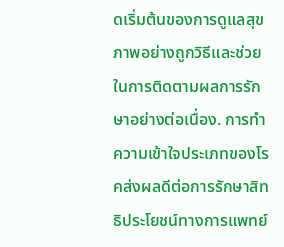ดเริ่มต้นของการดูแลสุขภาพอย่างถูกวิธีและช่วยในการติดตามผลการรักษาอย่างต่อเนื่อง. การทำความเข้าใจประเภทของโรคส่งผลดีต่อการรักษาสิทธิประโยชน์ทางการแพทย์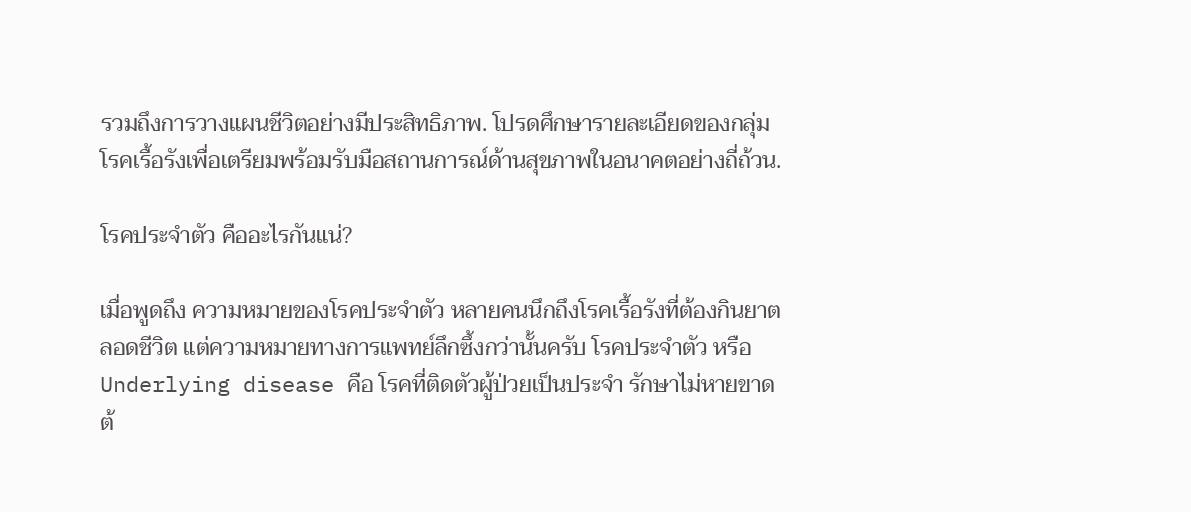รวมถึงการวางแผนชีวิตอย่างมีประสิทธิภาพ. โปรดศึกษารายละเอียดของกลุ่มโรคเรื้อรังเพื่อเตรียมพร้อมรับมือสถานการณ์ด้านสุขภาพในอนาคตอย่างถี่ถ้วน.

โรคประจำตัว คืออะไรกันแน่?

เมื่อพูดถึง ความหมายของโรคประจำตัว หลายคนนึกถึงโรคเรื้อรังที่ต้องกินยาตลอดชีวิต แต่ความหมายทางการแพทย์ลึกซึ้งกว่านั้นครับ โรคประจำตัว หรือ Underlying disease คือ โรคที่ติดตัวผู้ป่วยเป็นประจำ รักษาไม่หายขาด ต้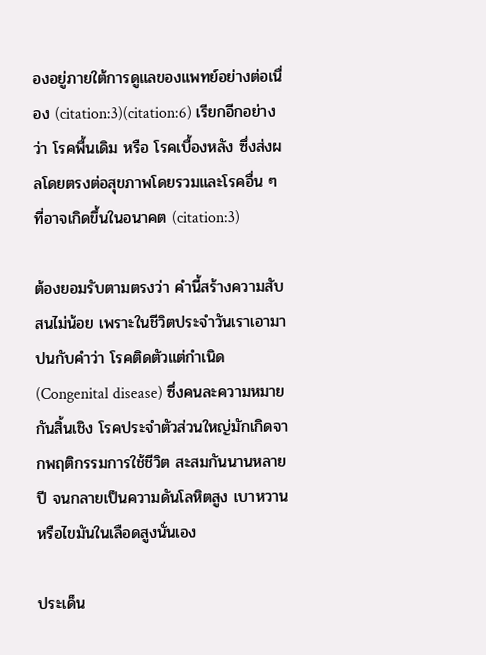องอยู่ภายใต้การดูแลของแพทย์อย่างต่อเนื่อง (citation:3)(citation:6) เรียกอีกอย่างว่า โรคพื้นเดิม หรือ โรคเบื้องหลัง ซึ่งส่งผลโดยตรงต่อสุขภาพโดยรวมและโรคอื่น ๆ ที่อาจเกิดขึ้นในอนาคต (citation:3)

ต้องยอมรับตามตรงว่า คำนี้สร้างความสับสนไม่น้อย เพราะในชีวิตประจำวันเราเอามาปนกับคำว่า โรคติดตัวแต่กำเนิด (Congenital disease) ซึ่งคนละความหมายกันสิ้นเชิง โรคประจำตัวส่วนใหญ่มักเกิดจากพฤติกรรมการใช้ชีวิต สะสมกันนานหลายปี จนกลายเป็นความดันโลหิตสูง เบาหวาน หรือไขมันในเลือดสูงนั่นเอง

ประเด็น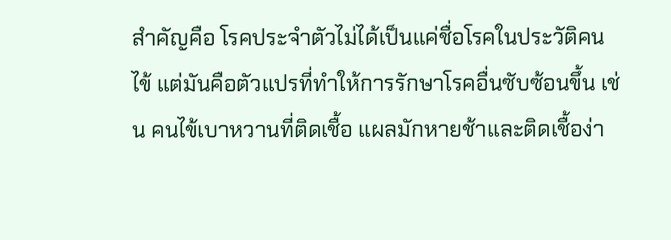สำคัญคือ โรคประจำตัวไม่ได้เป็นแค่ชื่อโรคในประวัติคนไข้ แต่มันคือตัวแปรที่ทำให้การรักษาโรคอื่นซับซ้อนขึ้น เช่น คนไข้เบาหวานที่ติดเชื้อ แผลมักหายช้าและติดเชื้อง่า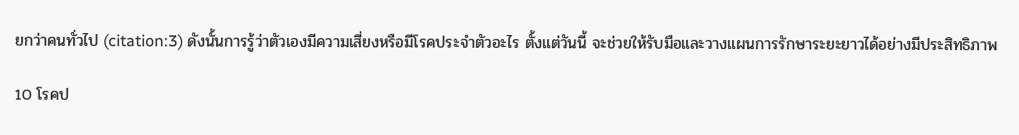ยกว่าคนทั่วไป (citation:3) ดังนั้นการรู้ว่าตัวเองมีความเสี่ยงหรือมีโรคประจำตัวอะไร ตั้งแต่วันนี้ จะช่วยให้รับมือและวางแผนการรักษาระยะยาวได้อย่างมีประสิทธิภาพ

10 โรคป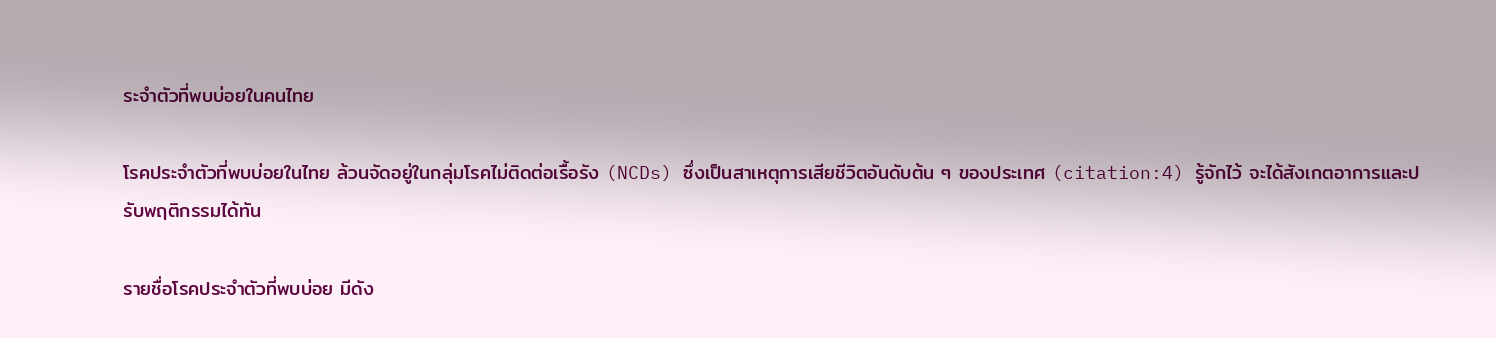ระจำตัวที่พบบ่อยในคนไทย

โรคประจำตัวที่พบบ่อยในไทย ล้วนจัดอยู่ในกลุ่มโรคไม่ติดต่อเรื้อรัง (NCDs) ซึ่งเป็นสาเหตุการเสียชีวิตอันดับต้น ๆ ของประเทศ (citation:4) รู้จักไว้ จะได้สังเกตอาการและปรับพฤติกรรมได้ทัน

รายชื่อโรคประจำตัวที่พบบ่อย มีดัง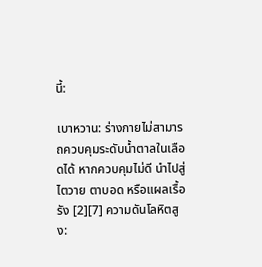นี้:

เบาหวาน: ร่างกายไม่สามารถควบคุมระดับน้ำตาลในเลือดได้ หากควบคุมไม่ดี นำไปสู่ไตวาย ตาบอด หรือแผลเรื้อรัง [2][7] ความดันโลหิตสูง: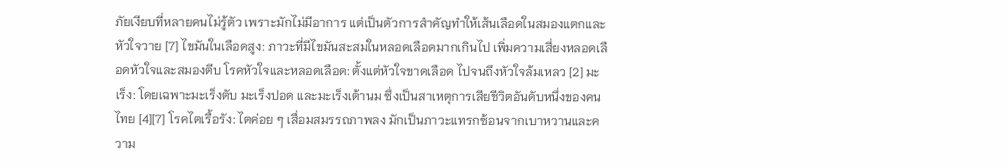ภัยเงียบที่หลายคนไม่รู้ตัว เพราะมักไม่มีอาการ แต่เป็นตัวการสำคัญทำให้เส้นเลือดในสมองแตกและหัวใจวาย [7] ไขมันในเลือดสูง: ภาวะที่มีไขมันสะสมในหลอดเลือดมากเกินไป เพิ่มความเสี่ยงหลอดเลือดหัวใจและสมองตีบ โรคหัวใจและหลอดเลือด: ตั้งแต่หัวใจขาดเลือด ไปจนถึงหัวใจล้มเหลว [2] มะเร็ง: โดยเฉพาะมะเร็งตับ มะเร็งปอด และมะเร็งเต้านม ซึ่งเป็นสาเหตุการเสียชีวิตอันดับหนึ่งของคนไทย [4][7] โรคไตเรื้อรัง: ไตค่อย ๆ เสื่อมสมรรถภาพลง มักเป็นภาวะแทรกซ้อนจากเบาหวานและความ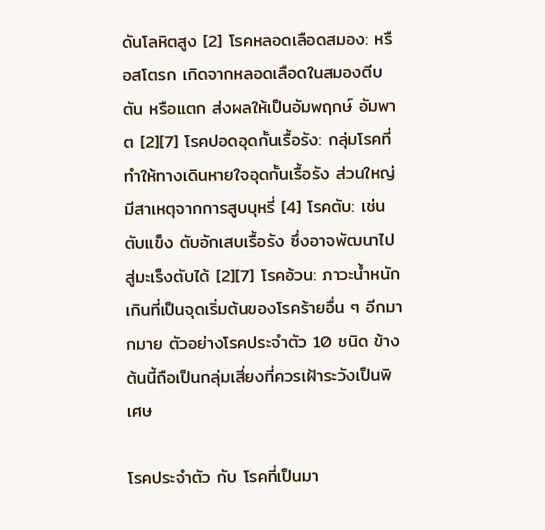ดันโลหิตสูง [2] โรคหลอดเลือดสมอง: หรือสโตรก เกิดจากหลอดเลือดในสมองตีบ ตัน หรือแตก ส่งผลให้เป็นอัมพฤกษ์ อัมพาต [2][7] โรคปอดอุดกั้นเรื้อรัง: กลุ่มโรคที่ทำให้ทางเดินหายใจอุดกั้นเรื้อรัง ส่วนใหญ่มีสาเหตุจากการสูบบุหรี่ [4] โรคตับ: เช่น ตับแข็ง ตับอักเสบเรื้อรัง ซึ่งอาจพัฒนาไปสู่มะเร็งตับได้ [2][7] โรคอ้วน: ภาวะน้ำหนักเกินที่เป็นจุดเริ่มต้นของโรคร้ายอื่น ๆ อีกมากมาย ตัวอย่างโรคประจำตัว 10 ชนิด ข้างต้นนี้ถือเป็นกลุ่มเสี่ยงที่ควรเฝ้าระวังเป็นพิเศษ

โรคประจำตัว กับ โรคที่เป็นมา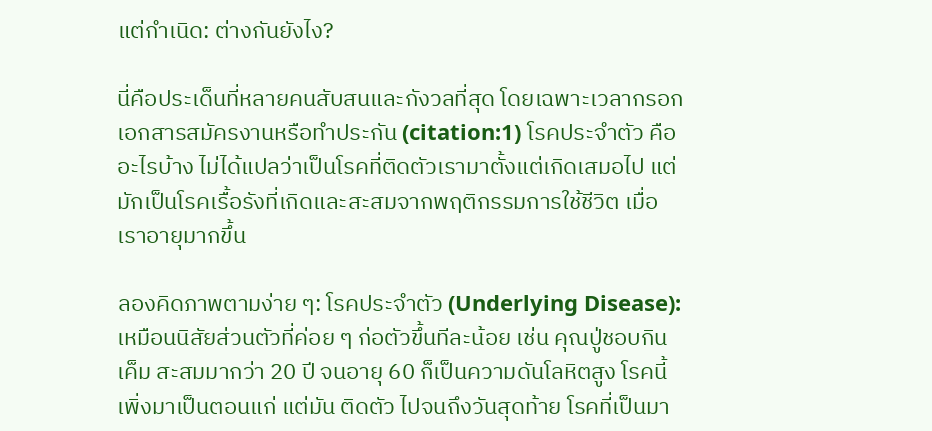แต่กำเนิด: ต่างกันยังไง?

นี่คือประเด็นที่หลายคนสับสนและกังวลที่สุด โดยเฉพาะเวลากรอกเอกสารสมัครงานหรือทำประกัน (citation:1) โรคประจําตัว คืออะไรบ้าง ไม่ได้แปลว่าเป็นโรคที่ติดตัวเรามาตั้งแต่เกิดเสมอไป แต่มักเป็นโรคเรื้อรังที่เกิดและสะสมจากพฤติกรรมการใช้ชีวิต เมื่อเราอายุมากขึ้น

ลองคิดภาพตามง่าย ๆ: โรคประจำตัว (Underlying Disease): เหมือนนิสัยส่วนตัวที่ค่อย ๆ ก่อตัวขึ้นทีละน้อย เช่น คุณปู่ชอบกินเค็ม สะสมมากว่า 20 ปี จนอายุ 60 ก็เป็นความดันโลหิตสูง โรคนี้เพิ่งมาเป็นตอนแก่ แต่มัน ติดตัว ไปจนถึงวันสุดท้าย โรคที่เป็นมา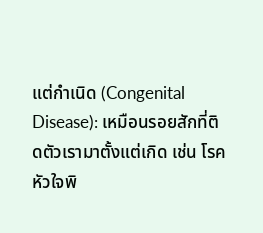แต่กำเนิด (Congenital Disease): เหมือนรอยสักที่ติดตัวเรามาตั้งแต่เกิด เช่น โรคหัวใจพิ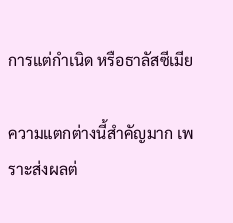การแต่กำเนิด หรือธาลัสซีเมีย

ความแตกต่างนี้สำคัญมาก เพราะส่งผลต่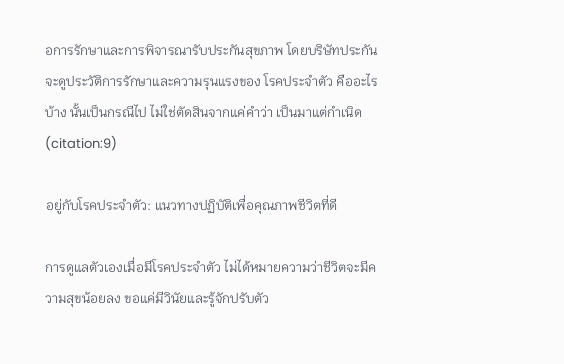อการรักษาและการพิจารณารับประกันสุขภาพ โดยบริษัทประกันจะดูประวัติการรักษาและความรุนแรงของ โรคประจําตัว คืออะไรบ้าง นั้นเป็นกรณีไป ไม่ใช่ตัดสินจากแค่คำว่า เป็นมาแต่กำเนิด (citation:9)

อยู่กับโรคประจำตัว: แนวทางปฏิบัติเพื่อคุณภาพชีวิตที่ดี

การดูแลตัวเองเมื่อมีโรคประจำตัว ไม่ได้หมายความว่าชีวิตจะมีความสุขน้อยลง ขอแค่มีวินัยและรู้จักปรับตัว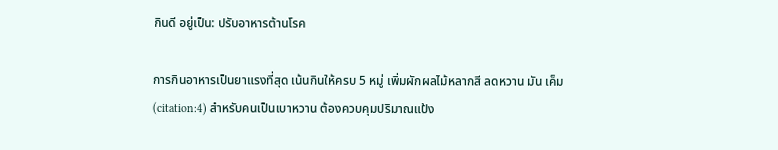กินดี อยู่เป็น: ปรับอาหารต้านโรค

การกินอาหารเป็นยาแรงที่สุด เน้นกินให้ครบ 5 หมู่ เพิ่มผักผลไม้หลากสี ลดหวาน มัน เค็ม (citation:4) สำหรับคนเป็นเบาหวาน ต้องควบคุมปริมาณแป้ง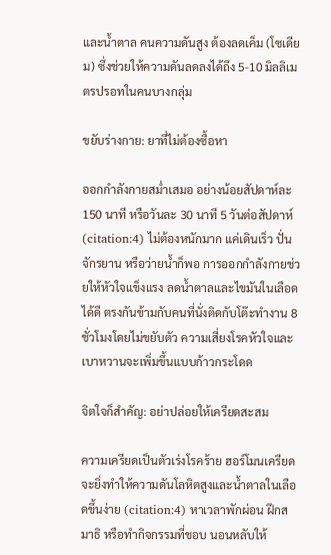และน้ำตาล คนความดันสูง ต้องลดเค็ม (โซเดียม) ซึ่งช่วยให้ความดันลดลงได้ถึง 5-10 มิลลิเมตรปรอทในคนบางกลุ่ม

ขยับร่างกาย: ยาที่ไม่ต้องซื้อหา

ออกกำลังกายสม่ำเสมอ อย่างน้อยสัปดาห์ละ 150 นาที หรือวันละ 30 นาที 5 วันต่อสัปดาห์ (citation:4) ไม่ต้องหนักมาก แค่เดินเร็ว ปั่นจักรยาน หรือว่ายน้ำก็พอ การออกกำลังกายช่วยให้หัวใจแข็งแรง ลดน้ำตาลและไขมันในเลือดได้ดี ตรงกันข้ามกับคนที่นั่งติดกับโต๊ะทำงาน 8 ชั่วโมงโดยไม่ขยับตัว ความเสี่ยงโรคหัวใจและเบาหวานจะเพิ่มขึ้นแบบก้าวกระโดด

จิตใจก็สำคัญ: อย่าปล่อยให้เครียดสะสม

ความเครียดเป็นตัวเร่งโรคร้าย ฮอร์โมนเครียดจะยิ่งทำให้ความดันโลหิตสูงและน้ำตาลในเลือดขึ้นง่าย (citation:4) หาเวลาพักผ่อน ฝึกสมาธิ หรือทำกิจกรรมที่ชอบ นอนหลับให้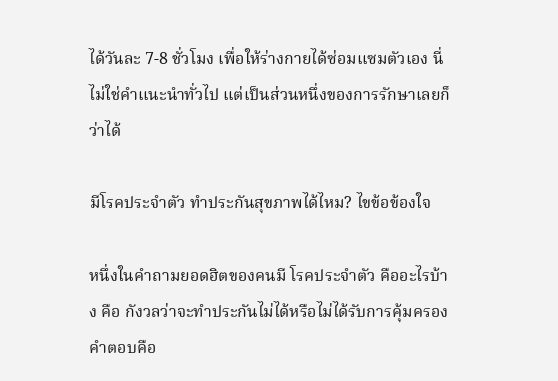ได้วันละ 7-8 ชั่วโมง เพื่อให้ร่างกายได้ซ่อมแซมตัวเอง นี่ไม่ใช่คำแนะนำทั่วไป แต่เป็นส่วนหนึ่งของการรักษาเลยก็ว่าได้

มีโรคประจำตัว ทำประกันสุขภาพได้ไหม? ไขข้อข้องใจ

หนึ่งในคำถามยอดฮิตของคนมี โรคประจําตัว คืออะไรบ้าง คือ กังวลว่าจะทำประกันไม่ได้หรือไม่ได้รับการคุ้มครอง คำตอบคือ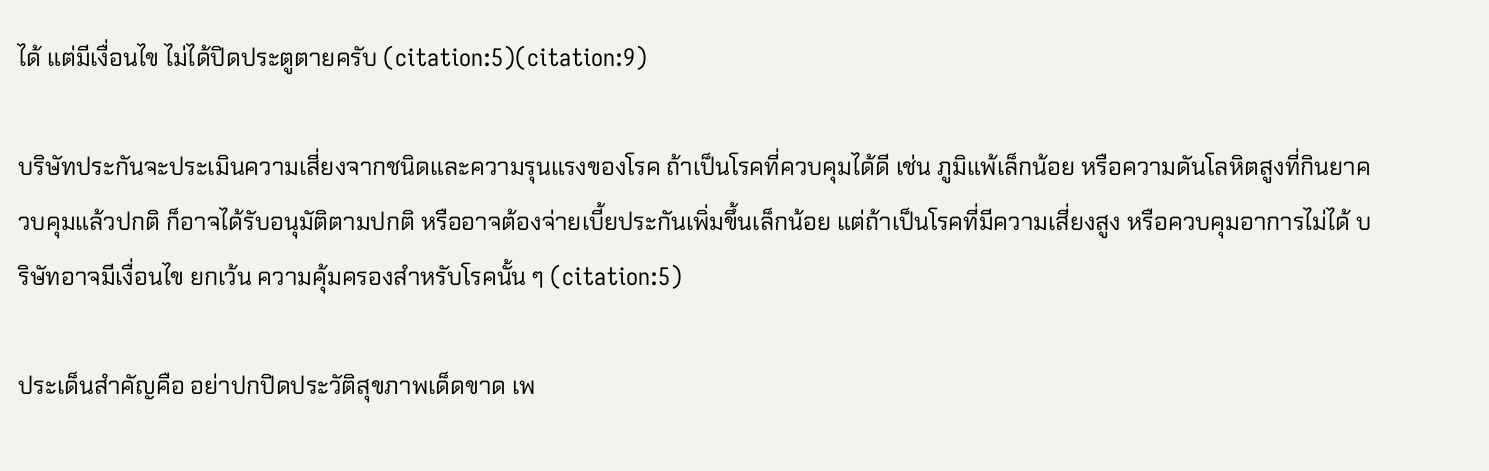ได้ แต่มีเงื่อนไข ไม่ได้ปิดประตูตายครับ (citation:5)(citation:9)

บริษัทประกันจะประเมินความเสี่ยงจากชนิดและความรุนแรงของโรค ถ้าเป็นโรคที่ควบคุมได้ดี เช่น ภูมิแพ้เล็กน้อย หรือความดันโลหิตสูงที่กินยาควบคุมแล้วปกติ ก็อาจได้รับอนุมัติตามปกติ หรืออาจต้องจ่ายเบี้ยประกันเพิ่มขึ้นเล็กน้อย แต่ถ้าเป็นโรคที่มีความเสี่ยงสูง หรือควบคุมอาการไม่ได้ บริษัทอาจมีเงื่อนไข ยกเว้น ความคุ้มครองสำหรับโรคนั้น ๆ (citation:5)

ประเด็นสำคัญคือ อย่าปกปิดประวัติสุขภาพเด็ดขาด เพ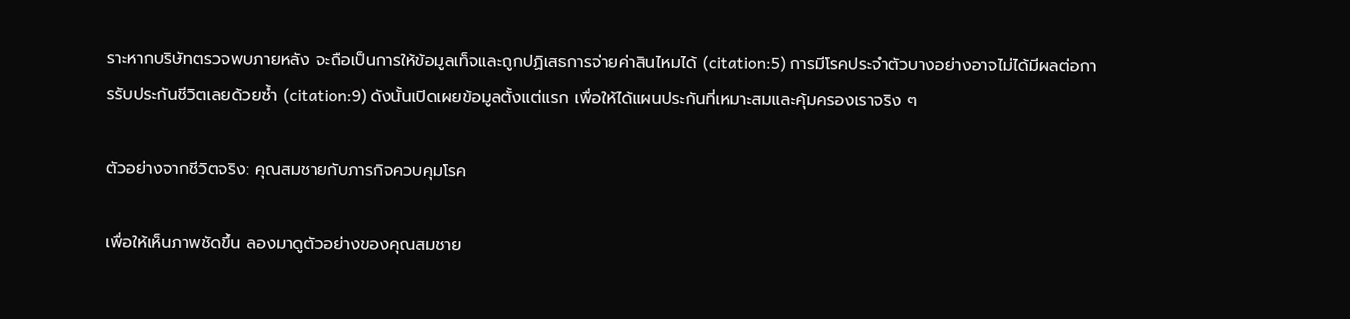ราะหากบริษัทตรวจพบภายหลัง จะถือเป็นการให้ข้อมูลเท็จและถูกปฏิเสธการจ่ายค่าสินไหมได้ (citation:5) การมีโรคประจำตัวบางอย่างอาจไม่ได้มีผลต่อการรับประกันชีวิตเลยด้วยซ้ำ (citation:9) ดังนั้นเปิดเผยข้อมูลตั้งแต่แรก เพื่อให้ได้แผนประกันที่เหมาะสมและคุ้มครองเราจริง ๆ

ตัวอย่างจากชีวิตจริง: คุณสมชายกับภารกิจควบคุมโรค

เพื่อให้เห็นภาพชัดขึ้น ลองมาดูตัวอย่างของคุณสมชาย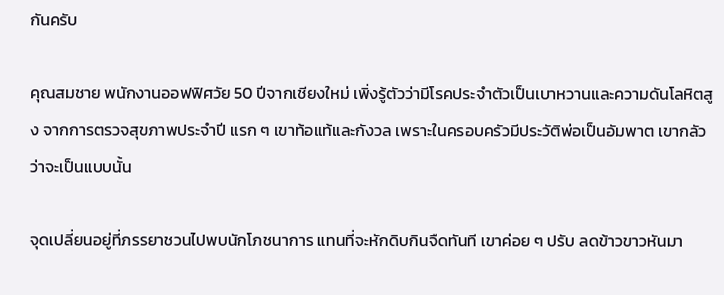กันครับ

คุณสมชาย พนักงานออฟฟิศวัย 50 ปีจากเชียงใหม่ เพิ่งรู้ตัวว่ามีโรคประจำตัวเป็นเบาหวานและความดันโลหิตสูง จากการตรวจสุขภาพประจำปี แรก ๆ เขาท้อแท้และกังวล เพราะในครอบครัวมีประวัติพ่อเป็นอัมพาต เขากลัวว่าจะเป็นแบบนั้น

จุดเปลี่ยนอยู่ที่ภรรยาชวนไปพบนักโภชนาการ แทนที่จะหักดิบกินจืดทันที เขาค่อย ๆ ปรับ ลดข้าวขาวหันมา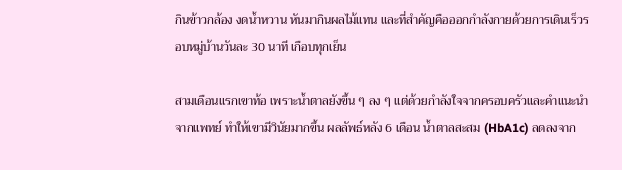กินข้าวกล้อง งดน้ำหวาน หันมากินผลไม้แทน และที่สำคัญคือออกกำลังกายด้วยการเดินเร็วรอบหมู่บ้านวันละ 30 นาที เกือบทุกเย็น

สามเดือนแรกเขาท้อ เพราะน้ำตาลยังขึ้น ๆ ลง ๆ แต่ด้วยกำลังใจจากครอบครัวและคำแนะนำจากแพทย์ ทำให้เขามีวินัยมากขึ้น ผลลัพธ์หลัง 6 เดือน น้ำตาลสะสม (HbA1c) ลดลงจาก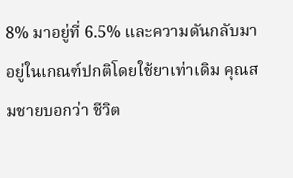8% มาอยู่ที่ 6.5% และความดันกลับมาอยู่ในเกณฑ์ปกติโดยใช้ยาเท่าเดิม คุณสมชายบอกว่า ชีวิต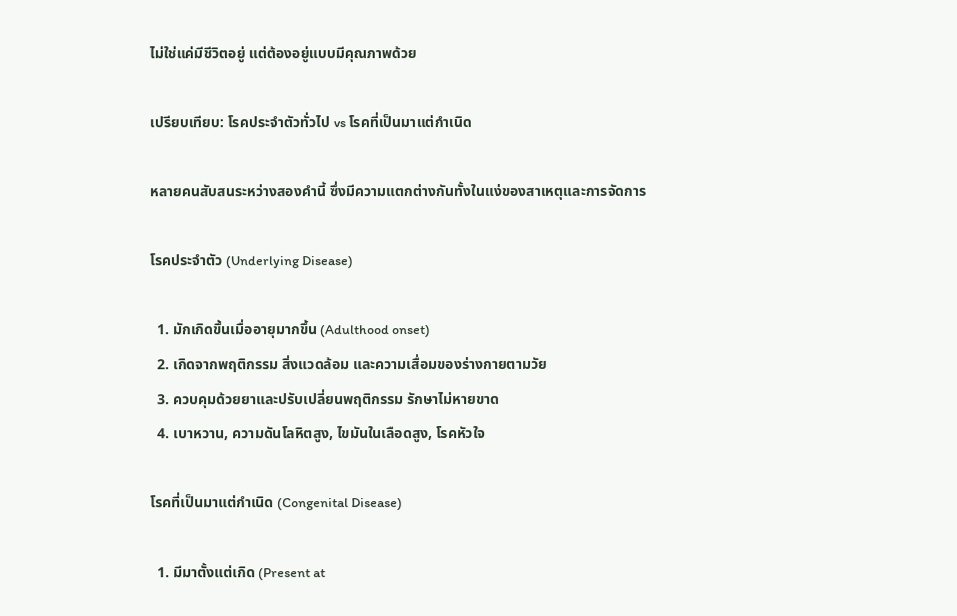ไม่ใช่แค่มีชีวิตอยู่ แต่ต้องอยู่แบบมีคุณภาพด้วย

เปรียบเทียบ: โรคประจำตัวทั่วไป vs โรคที่เป็นมาแต่กำเนิด

หลายคนสับสนระหว่างสองคำนี้ ซึ่งมีความแตกต่างกันทั้งในแง่ของสาเหตุและการจัดการ

โรคประจำตัว (Underlying Disease)

  1. มักเกิดขึ้นเมื่ออายุมากขึ้น (Adulthood onset)
  2. เกิดจากพฤติกรรม สิ่งแวดล้อม และความเสื่อมของร่างกายตามวัย
  3. ควบคุมด้วยยาและปรับเปลี่ยนพฤติกรรม รักษาไม่หายขาด
  4. เบาหวาน, ความดันโลหิตสูง, ไขมันในเลือดสูง, โรคหัวใจ

โรคที่เป็นมาแต่กำเนิด (Congenital Disease)

  1. มีมาตั้งแต่เกิด (Present at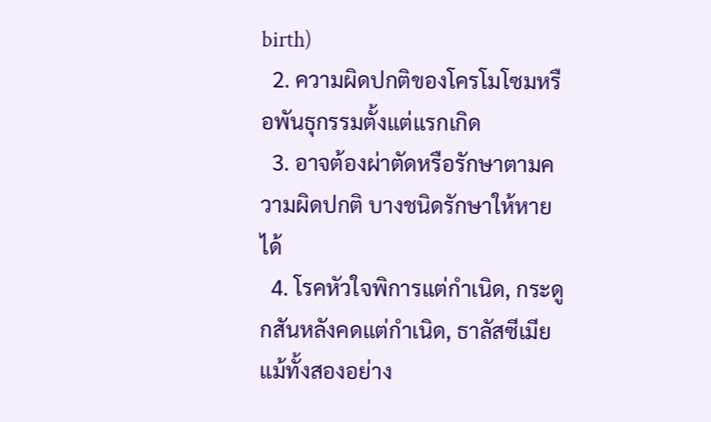birth)
  2. ความผิดปกติของโครโมโซมหรือพันธุกรรมตั้งแต่แรกเกิด
  3. อาจต้องผ่าตัดหรือรักษาตามความผิดปกติ บางชนิดรักษาให้หายได้
  4. โรคหัวใจพิการแต่กำเนิด, กระดูกสันหลังคดแต่กำเนิด, ธาลัสซีเมีย
แม้ทั้งสองอย่าง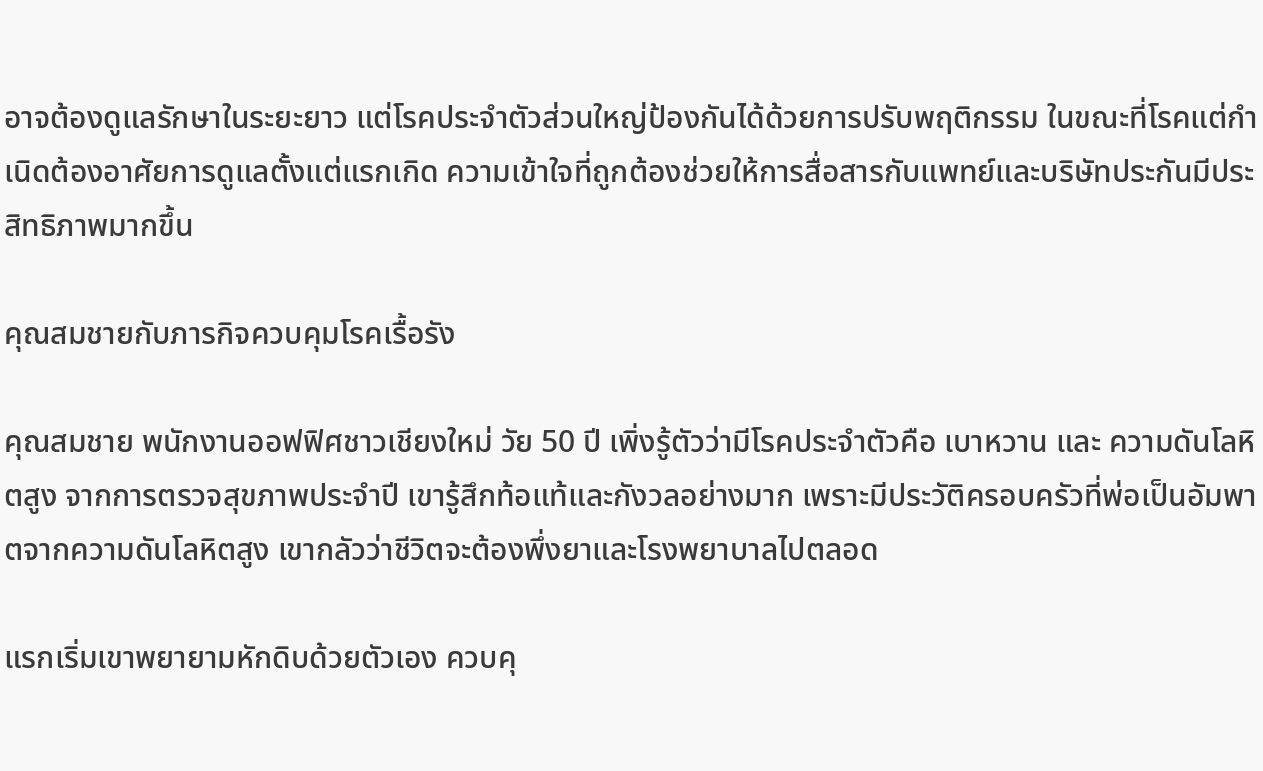อาจต้องดูแลรักษาในระยะยาว แต่โรคประจำตัวส่วนใหญ่ป้องกันได้ด้วยการปรับพฤติกรรม ในขณะที่โรคแต่กำเนิดต้องอาศัยการดูแลตั้งแต่แรกเกิด ความเข้าใจที่ถูกต้องช่วยให้การสื่อสารกับแพทย์และบริษัทประกันมีประสิทธิภาพมากขึ้น

คุณสมชายกับภารกิจควบคุมโรคเรื้อรัง

คุณสมชาย พนักงานออฟฟิศชาวเชียงใหม่ วัย 50 ปี เพิ่งรู้ตัวว่ามีโรคประจำตัวคือ เบาหวาน และ ความดันโลหิตสูง จากการตรวจสุขภาพประจำปี เขารู้สึกท้อแท้และกังวลอย่างมาก เพราะมีประวัติครอบครัวที่พ่อเป็นอัมพาตจากความดันโลหิตสูง เขากลัวว่าชีวิตจะต้องพึ่งยาและโรงพยาบาลไปตลอด

แรกเริ่มเขาพยายามหักดิบด้วยตัวเอง ควบคุ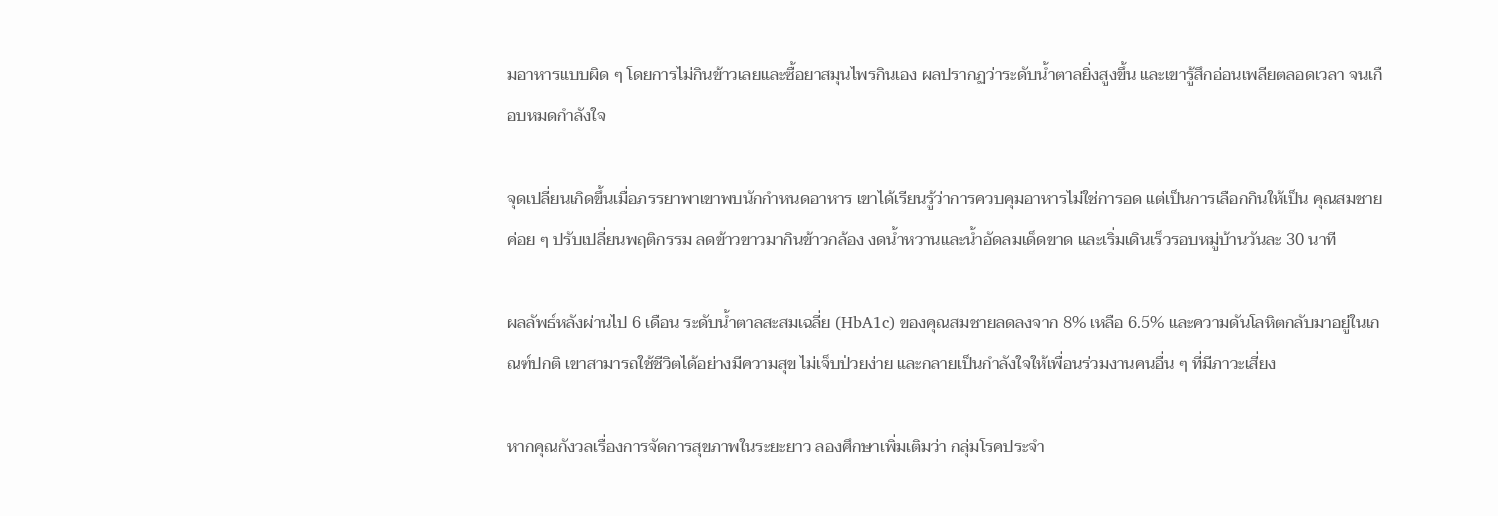มอาหารแบบผิด ๆ โดยการไม่กินข้าวเลยและซื้อยาสมุนไพรกินเอง ผลปรากฏว่าระดับน้ำตาลยิ่งสูงขึ้น และเขารู้สึกอ่อนเพลียตลอดเวลา จนเกือบหมดกำลังใจ

จุดเปลี่ยนเกิดขึ้นเมื่อภรรยาพาเขาพบนักกำหนดอาหาร เขาได้เรียนรู้ว่าการควบคุมอาหารไม่ใช่การอด แต่เป็นการเลือกกินให้เป็น คุณสมชายค่อย ๆ ปรับเปลี่ยนพฤติกรรม ลดข้าวขาวมากินข้าวกล้อง งดน้ำหวานและน้ำอัดลมเด็ดขาด และเริ่มเดินเร็วรอบหมู่บ้านวันละ 30 นาที

ผลลัพธ์หลังผ่านไป 6 เดือน ระดับน้ำตาลสะสมเฉลี่ย (HbA1c) ของคุณสมชายลดลงจาก 8% เหลือ 6.5% และความดันโลหิตกลับมาอยู่ในเกณฑ์ปกติ เขาสามารถใช้ชีวิตได้อย่างมีความสุข ไม่เจ็บป่วยง่าย และกลายเป็นกำลังใจให้เพื่อนร่วมงานคนอื่น ๆ ที่มีภาวะเสี่ยง

หากคุณกังวลเรื่องการจัดการสุขภาพในระยะยาว ลองศึกษาเพิ่มเติมว่า กลุ่มโรคประจำ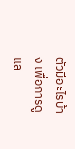ตัวมีอะไรบ้าง เพื่อการดูแล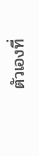ตัวเองที่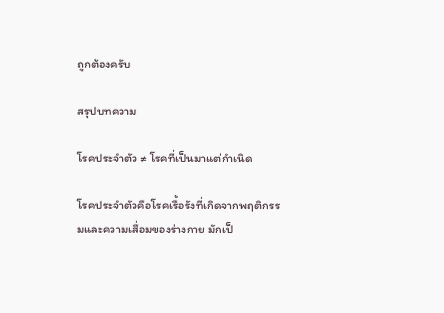ถูกต้องครับ

สรุปบทความ

โรคประจำตัว ≠ โรคที่เป็นมาแต่กำเนิด

โรคประจำตัวคือโรคเรื้อรังที่เกิดจากพฤติกรรมและความเสื่อมของร่างกาย มักเป็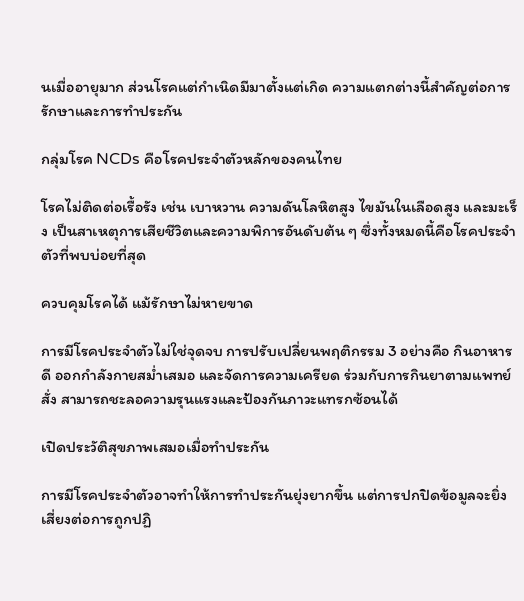นเมื่ออายุมาก ส่วนโรคแต่กำเนิดมีมาตั้งแต่เกิด ความแตกต่างนี้สำคัญต่อการรักษาและการทำประกัน

กลุ่มโรค NCDs คือโรคประจำตัวหลักของคนไทย

โรคไม่ติดต่อเรื้อรัง เช่น เบาหวาน ความดันโลหิตสูง ไขมันในเลือดสูง และมะเร็ง เป็นสาเหตุการเสียชีวิตและความพิการอันดับต้น ๆ ซึ่งทั้งหมดนี้คือโรคประจำตัวที่พบบ่อยที่สุด

ควบคุมโรคได้ แม้รักษาไม่หายขาด

การมีโรคประจำตัวไม่ใช่จุดจบ การปรับเปลี่ยนพฤติกรรม 3 อย่างคือ กินอาหารดี ออกกำลังกายสม่ำเสมอ และจัดการความเครียด ร่วมกับการกินยาตามแพทย์สั่ง สามารถชะลอความรุนแรงและป้องกันภาวะแทรกซ้อนได้

เปิดประวัติสุขภาพเสมอเมื่อทำประกัน

การมีโรคประจำตัวอาจทำให้การทำประกันยุ่งยากขึ้น แต่การปกปิดข้อมูลจะยิ่งเสี่ยงต่อการถูกปฏิ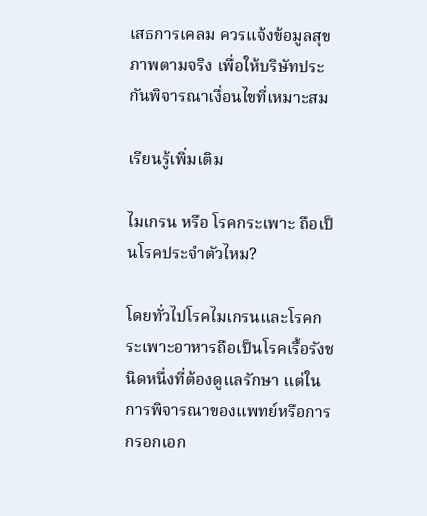เสธการเคลม ควรแจ้งข้อมูลสุขภาพตามจริง เพื่อให้บริษัทประกันพิจารณาเงื่อนไขที่เหมาะสม

เรียนรู้เพิ่มเติม

ไมเกรน หรือ โรคกระเพาะ ถือเป็นโรคประจำตัวไหม?

โดยทั่วไปโรคไมเกรนและโรคกระเพาะอาหารถือเป็นโรคเรื้อรังชนิดหนึ่งที่ต้องดูแลรักษา แต่ในการพิจารณาของแพทย์หรือการกรอกเอก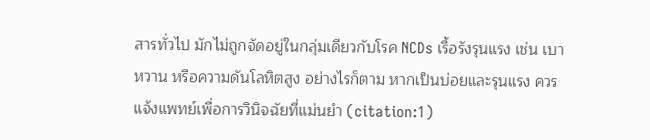สารทั่วไป มักไม่ถูกจัดอยู่ในกลุ่มเดียวกับโรค NCDs เรื้อรังรุนแรง เช่น เบาหวาน หรือความดันโลหิตสูง อย่างไรก็ตาม หากเป็นบ่อยและรุนแรง ควรแจ้งแพทย์เพื่อการวินิจฉัยที่แม่นยำ (citation:1)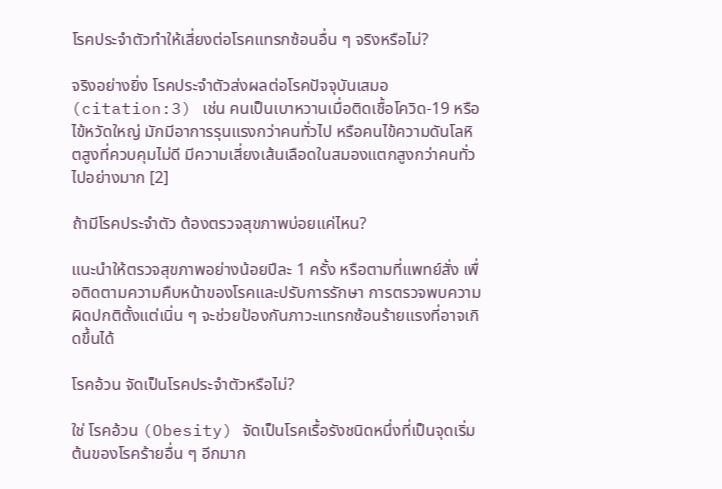โรคประจำตัวทำให้เสี่ยงต่อโรคแทรกซ้อนอื่น ๆ จริงหรือไม่?

จริงอย่างยิ่ง โรคประจำตัวส่งผลต่อโรคปัจจุบันเสมอ (citation:3) เช่น คนเป็นเบาหวานเมื่อติดเชื้อโควิด-19 หรือไข้หวัดใหญ่ มักมีอาการรุนแรงกว่าคนทั่วไป หรือคนไข้ความดันโลหิตสูงที่ควบคุมไม่ดี มีความเสี่ยงเส้นเลือดในสมองแตกสูงกว่าคนทั่วไปอย่างมาก [2]

ถ้ามีโรคประจำตัว ต้องตรวจสุขภาพบ่อยแค่ไหน?

แนะนำให้ตรวจสุขภาพอย่างน้อยปีละ 1 ครั้ง หรือตามที่แพทย์สั่ง เพื่อติดตามความคืบหน้าของโรคและปรับการรักษา การตรวจพบความผิดปกติตั้งแต่เนิ่น ๆ จะช่วยป้องกันภาวะแทรกซ้อนร้ายแรงที่อาจเกิดขึ้นได้

โรคอ้วน จัดเป็นโรคประจำตัวหรือไม่?

ใช่ โรคอ้วน (Obesity) จัดเป็นโรคเรื้อรังชนิดหนึ่งที่เป็นจุดเริ่มต้นของโรคร้ายอื่น ๆ อีกมาก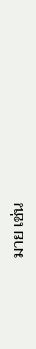มาย เช่น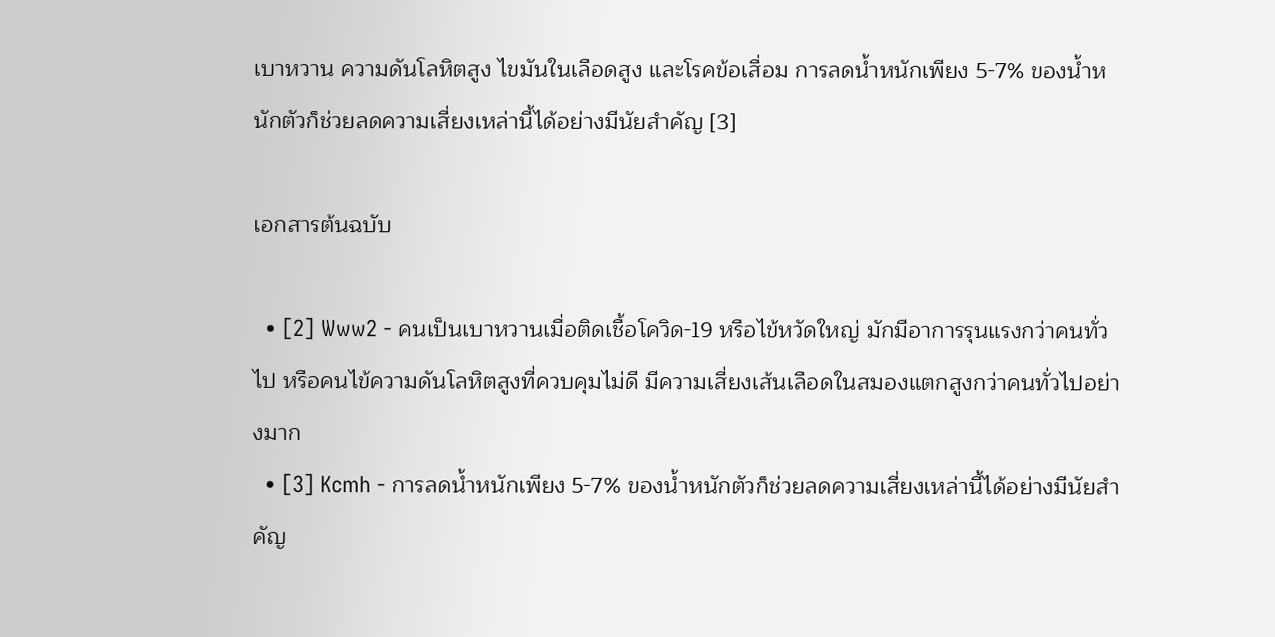เบาหวาน ความดันโลหิตสูง ไขมันในเลือดสูง และโรคข้อเสื่อม การลดน้ำหนักเพียง 5-7% ของน้ำหนักตัวก็ช่วยลดความเสี่ยงเหล่านี้ได้อย่างมีนัยสำคัญ [3]

เอกสารต้นฉบับ

  • [2] Www2 - คนเป็นเบาหวานเมื่อติดเชื้อโควิด-19 หรือไข้หวัดใหญ่ มักมีอาการรุนแรงกว่าคนทั่วไป หรือคนไข้ความดันโลหิตสูงที่ควบคุมไม่ดี มีความเสี่ยงเส้นเลือดในสมองแตกสูงกว่าคนทั่วไปอย่างมาก
  • [3] Kcmh - การลดน้ำหนักเพียง 5-7% ของน้ำหนักตัวก็ช่วยลดความเสี่ยงเหล่านี้ได้อย่างมีนัยสำคัญ